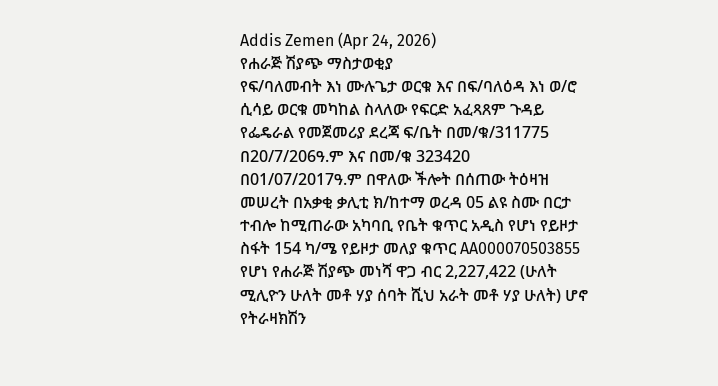Addis Zemen (Apr 24, 2026)
የሐራጅ ሽያጭ ማስታወቂያ
የፍ/ባለመብት እነ ሙሉጌታ ወርቁ እና በፍ/ባለዕዳ እነ ወ/ሮ ሲሳይ ወርቁ መካከል ስላለው የፍርድ አፈጻጸም ጉዳይ የፌዴራል የመጀመሪያ ደረጃ ፍ/ቤት በመ/ቁ/311775 በ20/7/206ዓ.ም እና በመ/ቁ 323420 በ01/07/2017ዓ.ም በዋለው ችሎት በሰጠው ትዕዛዝ መሠረት በአቃቂ ቃሊቲ ክ/ከተማ ወረዳ 05 ልዩ ስሙ በርታ ተብሎ ከሚጠራው አካባቢ የቤት ቁጥር አዲስ የሆነ የይዞታ ስፋት 154 ካ/ሜ የይዞታ መለያ ቁጥር AA000070503855 የሆነ የሐራጅ ሽያጭ መነሻ ዋጋ ብር 2,227,422 (ሁለት ሚሊዮን ሁለት መቶ ሃያ ሰባት ሺህ አራት መቶ ሃያ ሁለት) ሆኖ የትራዛክሽን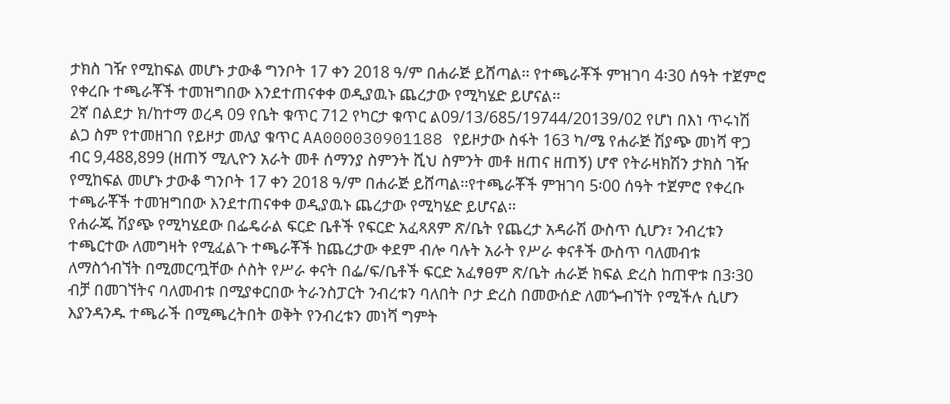ታክስ ገዥ የሚከፍል መሆኑ ታውቆ ግንቦት 17 ቀን 2018 ዓ/ም በሐራጅ ይሸጣል፡፡ የተጫራቾች ምዝገባ 4፡30 ሰዓት ተጀምሮ የቀረቡ ተጫራቾች ተመዝግበው እንደተጠናቀቀ ወዲያዉኑ ጨረታው የሚካሄድ ይሆናል፡፡
2ኛ በልደታ ክ/ከተማ ወረዳ 09 የቤት ቁጥር 712 የካርታ ቁጥር ል09/13/685/19744/20139/02 የሆነ በእነ ጥሩነሽ ልጋ ስም የተመዘገበ የይዞታ መለያ ቁጥር AA000030901188 የይዞታው ስፋት 163 ካ/ሜ የሐራጅ ሽያጭ መነሻ ዋጋ ብር 9,488,899 (ዘጠኝ ሚሊዮን አራት መቶ ሰማንያ ስምንት ሺህ ስምንት መቶ ዘጠና ዘጠኝ) ሆኖ የትራዛክሽን ታክስ ገዥ የሚከፍል መሆኑ ታውቆ ግንቦት 17 ቀን 2018 ዓ/ም በሐራጅ ይሸጣል፡፡የተጫራቾች ምዝገባ 5፡00 ሰዓት ተጀምሮ የቀረቡ ተጫራቾች ተመዝግበው እንደተጠናቀቀ ወዲያዉኑ ጨረታው የሚካሄድ ይሆናል፡፡
የሐራጁ ሽያጭ የሚካሄደው በፌዴራል ፍርድ ቤቶች የፍርድ አፈጻጸም ጽ/ቤት የጨረታ አዳራሽ ውስጥ ሲሆን፣ ንብረቱን ተጫርተው ለመግዛት የሚፈልጉ ተጫራቾች ከጨረታው ቀደም ብሎ ባሉት አራት የሥራ ቀናቶች ውስጥ ባለመብቱ ለማስጎብኘት በሚመርጧቸው ሶስት የሥራ ቀናት በፌ/ፍ/ቤቶች ፍርድ አፈፃፀም ጽ/ቤት ሐራጅ ክፍል ድረስ ከጠዋቱ በ3፡30 ብቻ በመገኘትና ባለመብቱ በሚያቀርበው ትራንስፓርት ንብረቱን ባለበት ቦታ ድረስ በመውሰድ ለመጐብኘት የሚችሉ ሲሆን እያንዳንዱ ተጫራች በሚጫረትበት ወቅት የንብረቱን መነሻ ግምት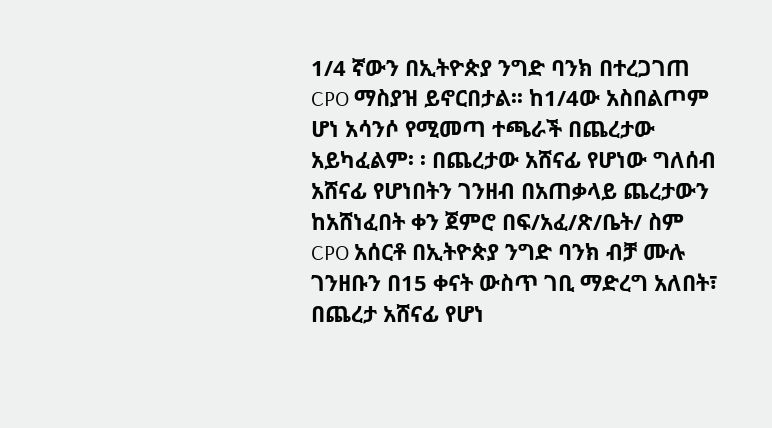1/4 ኛውን በኢትዮጵያ ንግድ ባንክ በተረጋገጠ CPO ማስያዝ ይኖርበታል፡፡ ከ1/4ው አስበልጦም ሆነ አሳንሶ የሚመጣ ተጫራች በጨረታው አይካፈልም፡ ፡ በጨረታው አሸናፊ የሆነው ግለሰብ አሸናፊ የሆነበትን ገንዘብ በአጠቃላይ ጨረታውን ከአሸነፈበት ቀን ጀምሮ በፍ/አፈ/ጽ/ቤት/ ስም CPO አሰርቶ በኢትዮጵያ ንግድ ባንክ ብቻ ሙሉ ገንዘቡን በ15 ቀናት ውስጥ ገቢ ማድረግ አለበት፣ በጨረታ አሸናፊ የሆነ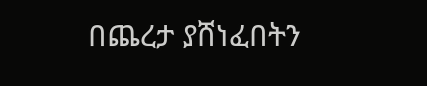በጨረታ ያሸነፈበትን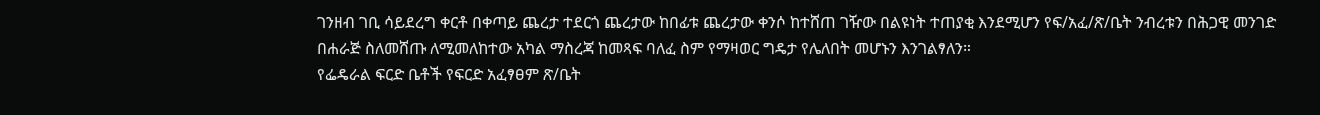ገንዘብ ገቢ ሳይደረግ ቀርቶ በቀጣይ ጨረታ ተደርጎ ጨረታው ከበፊቱ ጨረታው ቀንሶ ከተሸጠ ገዥው በልዩነት ተጠያቂ እንደሚሆን የፍ/አፈ/ጽ/ቤት ንብረቱን በሕጋዊ መንገድ በሐራጅ ስለመሸጡ ለሚመለከተው አካል ማስረጃ ከመጻፍ ባለፈ ስም የማዛወር ግዴታ የሌለበት መሆኑን እንገልፃለን።
የፌዴራል ፍርድ ቤቶች የፍርድ አፈፃፀም ጽ/ቤት